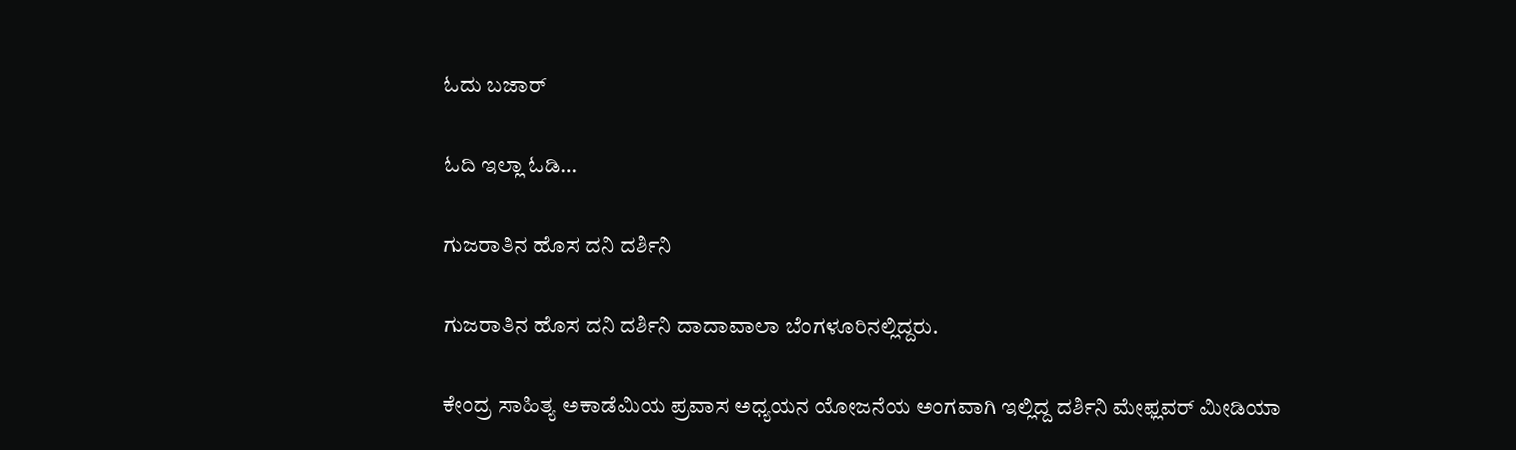ಓದು ಬಜಾರ್

ಓದಿ ಇಲ್ಲಾ ಓಡಿ…

ಗುಜರಾತಿನ ಹೊಸ ದನಿ ದರ್ಶಿನಿ

ಗುಜರಾತಿನ ಹೊಸ ದನಿ ದರ್ಶಿನಿ ದಾದಾವಾಲಾ ಬೆಂಗಳೂರಿನಲ್ಲಿದ್ದರು.

ಕೇಂದ್ರ ಸಾಹಿತ್ಯ ಅಕಾಡೆಮಿಯ ಪ್ರವಾಸ ಅಧ್ಯಯನ ಯೋಜನೆಯ ಅಂಗವಾಗಿ ಇಲ್ಲಿದ್ದ ದರ್ಶಿನಿ ಮೇಫ್ಲವರ್ ಮೀಡಿಯಾ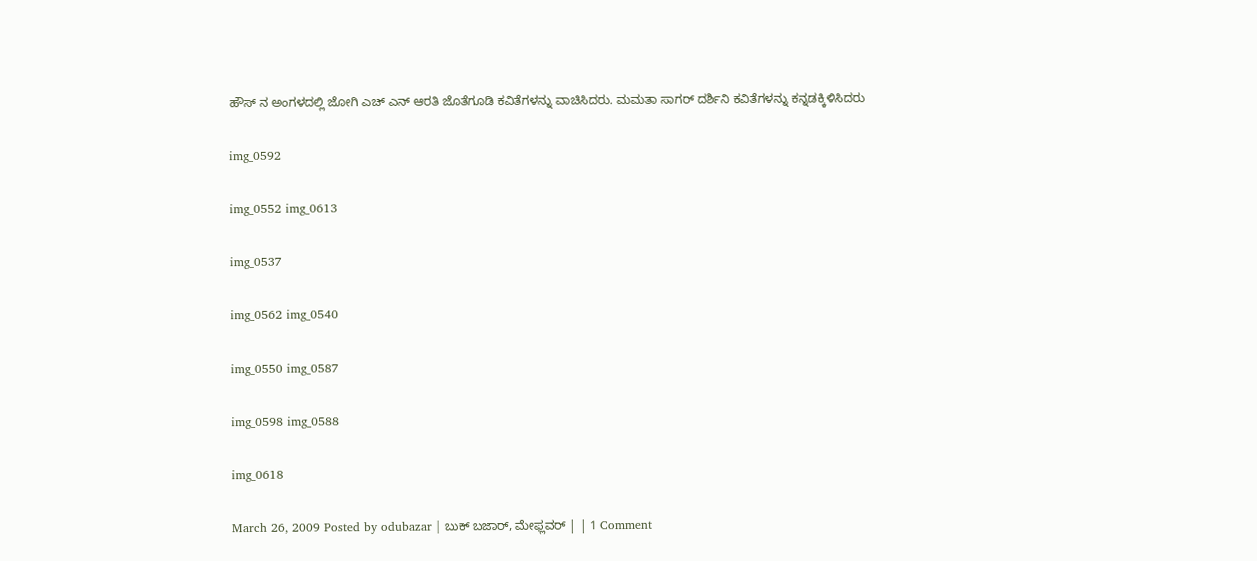ಹೌಸ್ ನ ಅಂಗಳದಲ್ಲಿ ಜೋಗಿ ಎಚ್ ಎನ್ ಆರತಿ ಜೊತೆಗೂಡಿ ಕವಿತೆಗಳನ್ನು ವಾಚಿಸಿದರು. ಮಮತಾ ಸಾಗರ್ ದರ್ಶಿನಿ ಕವಿತೆಗಳನ್ನು ಕನ್ನಡಕ್ಕಿಳಿಸಿದರು

img_0592

img_0552 img_0613

img_0537

img_0562 img_0540

img_0550 img_0587

img_0598 img_0588

img_0618

March 26, 2009 Posted by odubazar | ಬುಕ್ ಬಜಾರ್, ಮೇಫ್ಲವರ್ | | 1 Comment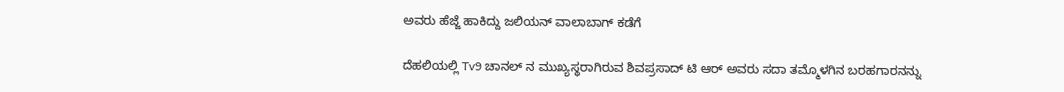ಅವರು ಹೆಜ್ಜೆ ಹಾಕಿದ್ದು ಜಲಿಯನ್ ವಾಲಾಬಾಗ್ ಕಡೆಗೆ

ದೆಹಲಿಯಲ್ಲಿ Tv9 ಚಾನಲ್ ನ ಮುಖ್ಯಸ್ಥರಾಗಿರುವ ಶಿವಪ್ರಸಾದ್ ಟಿ ಆರ್ ಅವರು ಸದಾ ತಮ್ಮೊಳಗಿನ ಬರಹಗಾರನನ್ನು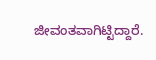ಜೀವಂತವಾಗಿಟ್ಟಿದ್ದಾರೆ.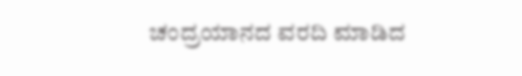ಚಂದ್ರಯಾನದ ವರದಿ ಮಾಡಿದ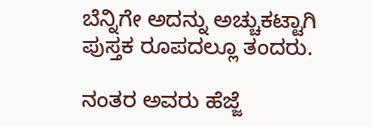ಬೆನ್ನಿಗೇ ಅದನ್ನು ಅಚ್ಚುಕಟ್ಟಾಗಿ ಪುಸ್ತಕ ರೂಪದಲ್ಲೂ ತಂದರು.

ನಂತರ ಅವರು ಹೆಜ್ಜೆ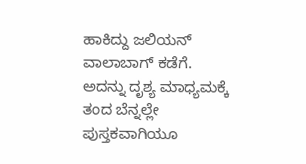ಹಾಕಿದ್ದು ಜಲಿಯನ್ ವಾಲಾಬಾಗ್ ಕಡೆಗೆ. ಅದನ್ನು ದೃಶ್ಯ ಮಾಧ್ಯಮಕ್ಕೆ ತಂದ ಬೆನ್ನಲ್ಲೇ ಪುಸ್ತಕವಾಗಿಯೂ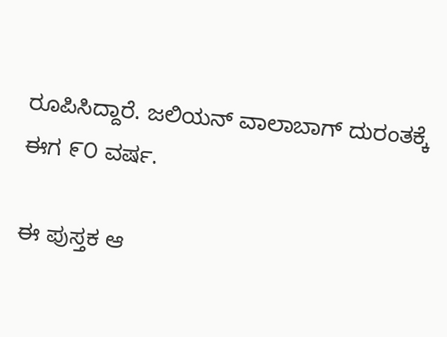ರೂಪಿಸಿದ್ದಾರೆ. ಜಲಿಯನ್ ವಾಲಾಬಾಗ್ ದುರಂತಕ್ಕೆ ಈಗ ೯೦ ವರ್ಷ.

ಈ ಪುಸ್ತಕ ಆ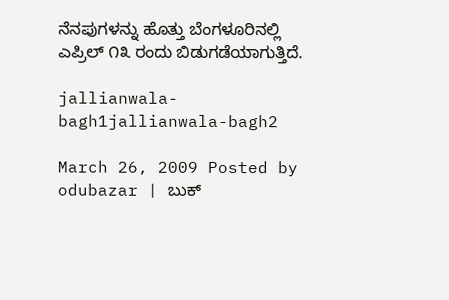ನೆನಪುಗಳನ್ನು ಹೊತ್ತು ಬೆಂಗಳೂರಿನಲ್ಲಿ ಎಪ್ರಿಲ್ ೧೩ ರಂದು ಬಿಡುಗಡೆಯಾಗುತ್ತಿದೆ.

jallianwala-bagh1jallianwala-bagh2

March 26, 2009 Posted by odubazar | ಬುಕ್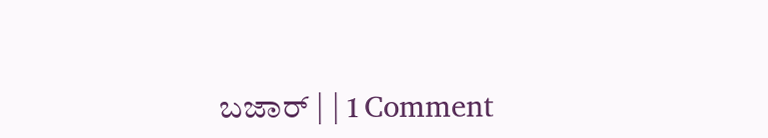ಬಜಾರ್ | | 1 Comment